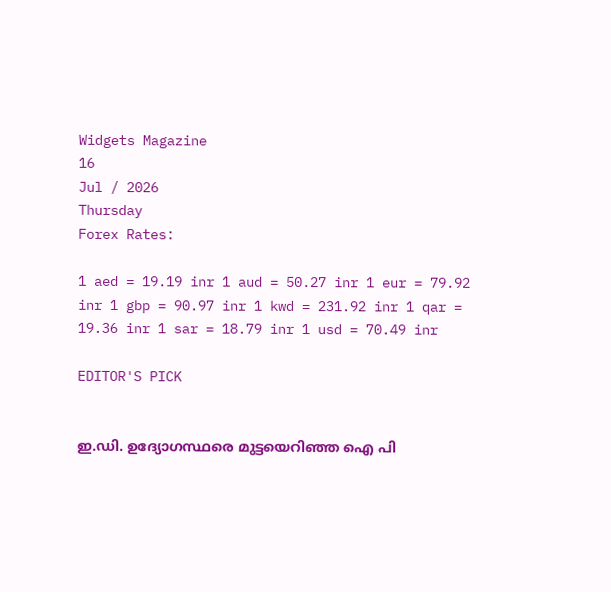Widgets Magazine
16
Jul / 2026
Thursday
Forex Rates:

1 aed = 19.19 inr 1 aud = 50.27 inr 1 eur = 79.92 inr 1 gbp = 90.97 inr 1 kwd = 231.92 inr 1 qar = 19.36 inr 1 sar = 18.79 inr 1 usd = 70.49 inr

EDITOR'S PICK


ഇ.ഡി. ഉദ്യോഗസ്ഥരെ മുട്ടയെറിഞ്ഞ ഐ പി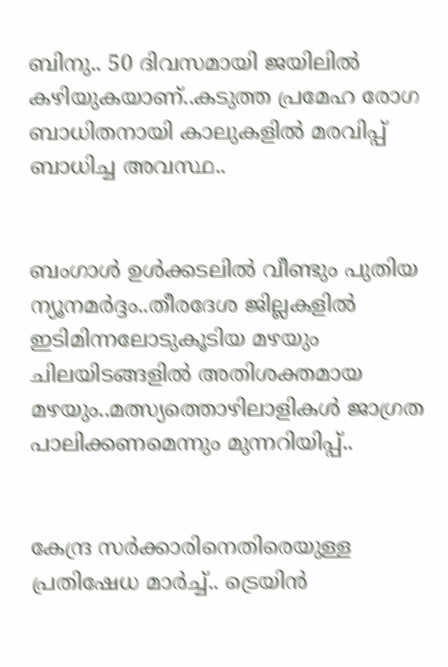ബിനു.. 50 ദിവസമായി ജയിലിൽ കഴിയുകയാണ്..കടുത്ത പ്രമേഹ രോഗ ബാധിതനായി കാലുകളിൽ മരവിപ്പ് ബാധിച്ച അവസ്ഥ..


ബംഗാൾ ഉൾക്കടലിൽ വീണ്ടും പുതിയ ന്യൂനമർദ്ദം..തീരദേശ ജില്ലകളിൽ ഇടിമിന്നലോടുകൂടിയ മഴയും ചിലയിടങ്ങളിൽ അതിശക്തമായ മഴയും..മത്സ്യത്തൊഴിലാളികൾ ജാഗ്രത പാലിക്കണമെന്നും മുന്നറിയിപ്പ്..


കേന്ദ്ര സർക്കാരിനെതിരെയുള്ള പ്രതിഷേധ മാർച്ച്.. ട്രെയിൻ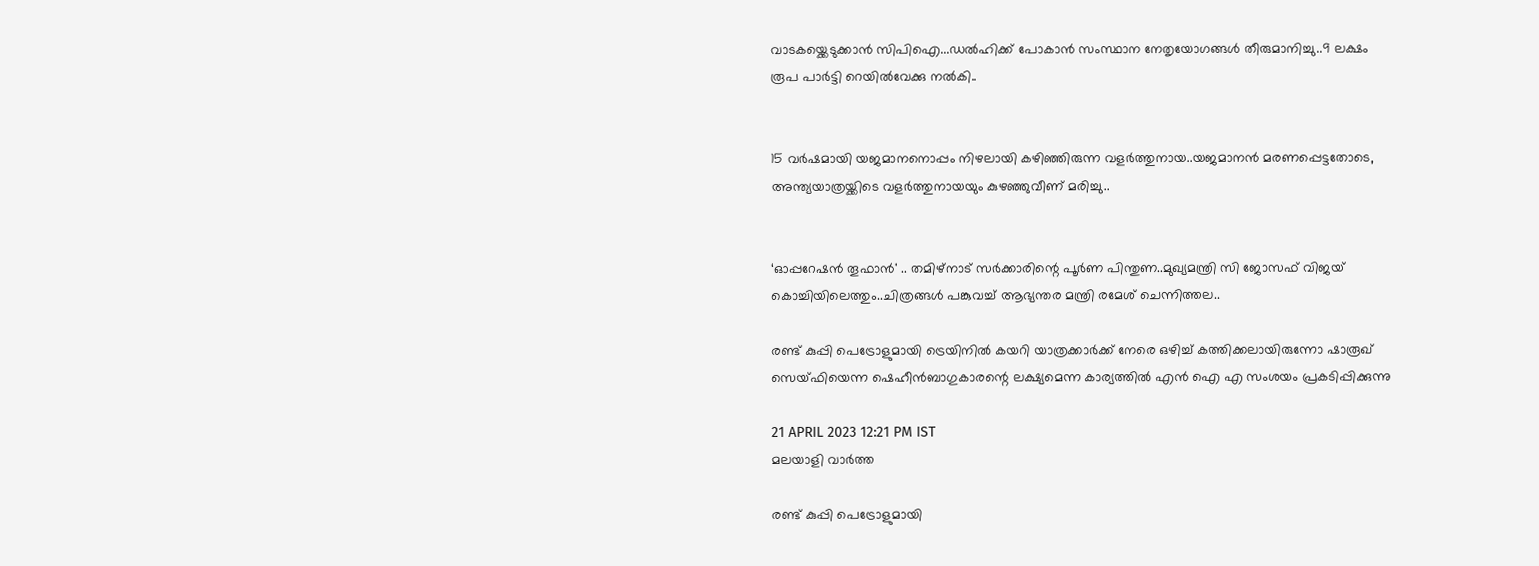വാടകയ്ക്കെടുക്കാൻ സിപിഐ...ഡൽഹിക്ക് പോകാൻ സംസ്ഥാന നേതൃയോഗങ്ങൾ തീരുമാനിച്ചു..9 ലക്ഷം രൂപ പാർട്ടി റെയിൽവേക്കു നൽകി..


15 വർഷമായി യജമാനനൊപ്പം നിഴലായി കഴിഞ്ഞിരുന്ന വളർത്തുനായ..യജമാനൻ മരണപ്പെട്ടതോടെ, അന്ത്യയാത്രയ്ക്കിടെ വളർത്തുനായയും കുഴഞ്ഞുവീണ് മരിച്ചു..


‘ഓപ്പറേഷൻ തൂഫാൻ' .. തമിഴ്നാട് സർക്കാരിന്റെ പൂർണ പിന്തുണ..മുഖ്യമന്ത്രി സി ജോസഫ് വിജയ് കൊച്ചിയിലെത്തും..ചിത്രങ്ങൾ പങ്കുവച്ച് ആഭ്യന്തര മന്ത്രി രമേശ് ചെന്നിത്തല..

രണ്ട് കുപ്പി പെട്രോളുമായി ട്രെയിനില്‍ കയറി യാത്രക്കാര്‍ക്ക് നേരെ ഒഴിച്ച് കത്തിക്കലായിരുന്നോ ഷാരൂഖ് സെയ്ഫിയെന്ന ഷെഹീന്‍ബാഗുകാരന്റെ ലക്ഷ്യമെന്ന കാര്യത്തില്‍ എന്‍ ഐ എ സംശയം പ്രകടിപ്പിക്കുന്നു

21 APRIL 2023 12:21 PM IST
മലയാളി വാര്‍ത്ത

രണ്ട് കുപ്പി പെട്രോളുമായി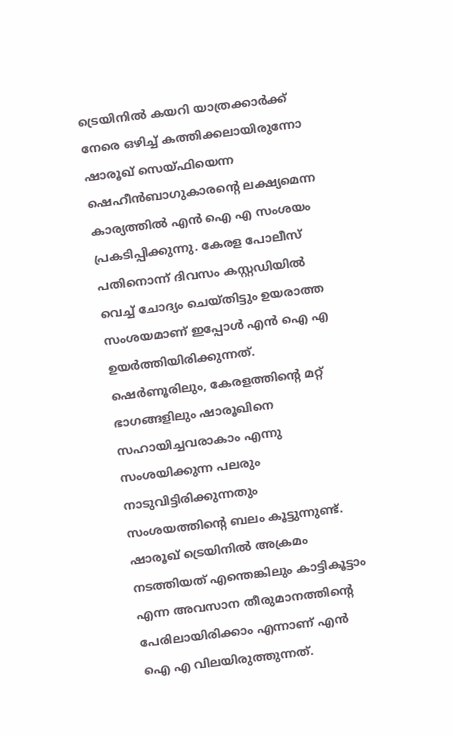ട്രെയിനില്‍ കയറി യാത്രക്കാര്‍ക്ക് നേരെ ഒഴിച്ച് കത്തിക്കലായിരുന്നോ ഷാരൂഖ് സെയ്ഫിയെന്ന ഷെഹീന്‍ബാഗുകാരന്റെ ലക്ഷ്യമെന്ന കാര്യത്തില്‍ എന്‍ ഐ എ സംശയം പ്രകടിപ്പിക്കുന്നു. കേരള പോലീസ് പതിനൊന്ന് ദിവസം കസ്റ്റഡിയില്‍ വെച്ച് ചോദ്യം ചെയ്തിട്ടും ഉയരാത്ത സംശയമാണ് ഇപ്പോള്‍ എന്‍ ഐ എ ഉയര്‍ത്തിയിരിക്കുന്നത്. ഷെര്‍ണൂരിലും, കേരളത്തിന്റെ മറ്റ് ഭാഗങ്ങളിലും ഷാരൂഖിനെ സഹായിച്ചവരാകാം എന്നു സംശയിക്കുന്ന പലരും നാടുവിട്ടിരിക്കുന്നതും സംശയത്തിന്റെ ബലം കൂട്ടുന്നുണ്ട്. ഷാരൂഖ് ട്രെയിനില്‍ അക്രമം നടത്തിയത് എന്തെങ്കിലും കാട്ടികൂട്ടാം എന്ന അവസാന തീരുമാനത്തിന്റെ പേരിലായിരിക്കാം എന്നാണ് എന്‍ ഐ എ വിലയിരുത്തുന്നത്.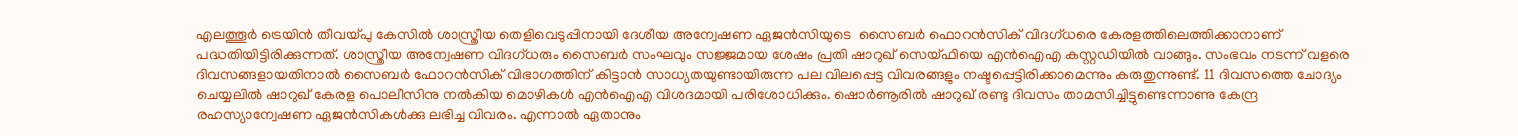എലത്തൂര്‍ ട്രെയിന്‍ തീവയ്പു കേസില്‍ ശാസ്ത്രീയ തെളിവെടുപ്പിനായി ദേശീയ അന്വേഷണ ഏജന്‍സിയുടെ  സൈബര്‍ ഫൊറന്‍സിക് വിദഗ്ധരെ കേരളത്തിലെത്തിക്കാനാണ് പദ്ധതിയിട്ടിരിക്കുന്നത്. ശാസ്ത്രീയ അന്വേഷണ വിദഗ്ധരും സൈബര്‍ സംഘവും സജ്ജമായ ശേഷം പ്രതി ഷാറുഖ് സെയ്ഫിയെ എന്‍ഐഎ കസ്റ്റഡിയില്‍ വാങ്ങും. സംഭവം നടന്ന് വളരെ ദിവസങ്ങളായതിനാല്‍ സൈബര്‍ ഫോറന്‍സിക് വിഭാഗത്തിന് കിട്ടാന്‍ സാധ്യതയുണ്ടായിരുന്ന പല വിലപ്പെട്ട വിവരങ്ങളും നഷ്ടപ്പെട്ടിരിക്കാമെന്നും കരുതുന്നുണ്ട്. 11 ദിവസത്തെ ചോദ്യം ചെയ്യലില്‍ ഷാറുഖ് കേരള പൊലീസിനു നല്‍കിയ മൊഴികള്‍ എന്‍ഐഎ വിശദമായി പരിശോധിക്കും. ഷൊര്‍ണൂരില്‍ ഷാറുഖ് രണ്ടു ദിവസം താമസിച്ചിട്ടുണ്ടെന്നാണു കേന്ദ്ര രഹസ്യാന്വേഷണ ഏജന്‍സികള്‍ക്കു ലഭിച്ച വിവരം. എന്നാല്‍ ഏതാനും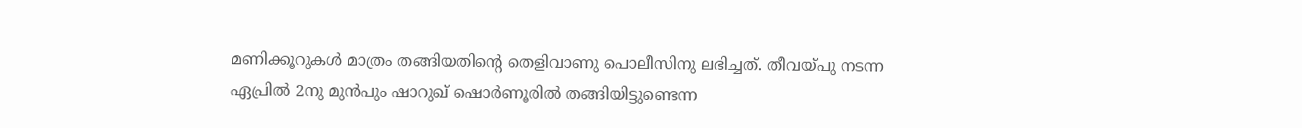മണിക്കൂറുകള്‍ മാത്രം തങ്ങിയതിന്റെ തെളിവാണു പൊലീസിനു ലഭിച്ചത്. തീവയ്പു നടന്ന ഏപ്രില്‍ 2നു മുന്‍പും ഷാറുഖ് ഷൊര്‍ണൂരില്‍ തങ്ങിയിട്ടുണ്ടെന്ന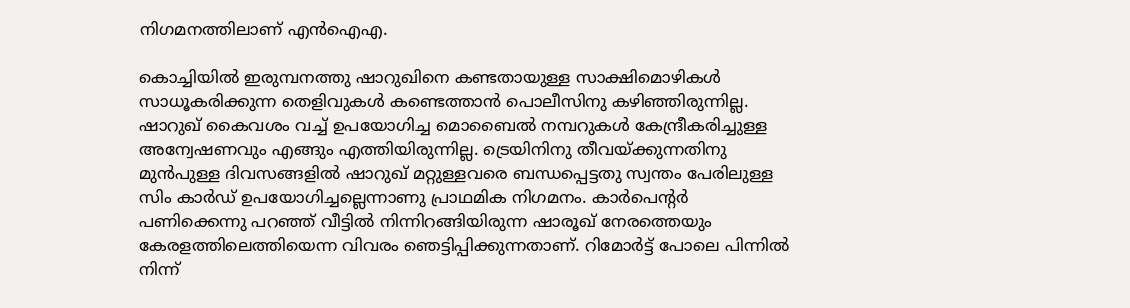നിഗമനത്തിലാണ് എന്‍ഐഎ.

കൊച്ചിയില്‍ ഇരുമ്പനത്തു ഷാറുഖിനെ കണ്ടതായുള്ള സാക്ഷിമൊഴികള്‍ സാധൂകരിക്കുന്ന തെളിവുകള്‍ കണ്ടെത്താന്‍ പൊലീസിനു കഴിഞ്ഞിരുന്നില്ല. ഷാറുഖ് കൈവശം വച്ച് ഉപയോഗിച്ച മൊബൈല്‍ നമ്പറുകള്‍ കേന്ദ്രീകരിച്ചുള്ള അന്വേഷണവും എങ്ങും എത്തിയിരുന്നില്ല. ട്രെയിനിനു തീവയ്ക്കുന്നതിനു മുന്‍പുള്ള ദിവസങ്ങളില്‍ ഷാറുഖ് മറ്റുള്ളവരെ ബന്ധപ്പെട്ടതു സ്വന്തം പേരിലുള്ള സിം കാര്‍ഡ് ഉപയോഗിച്ചല്ലെന്നാണു പ്രാഥമിക നിഗമനം. കാര്‍പെന്റര്‍ പണിക്കെന്നു പറഞ്ഞ് വീട്ടില്‍ നിന്നിറങ്ങിയിരുന്ന ഷാരൂഖ് നേരത്തെയും കേരളത്തിലെത്തിയെന്ന വിവരം ഞെട്ടിപ്പിക്കുന്നതാണ്. റിമോര്‍ട്ട് പോലെ പിന്നില്‍ നിന്ന്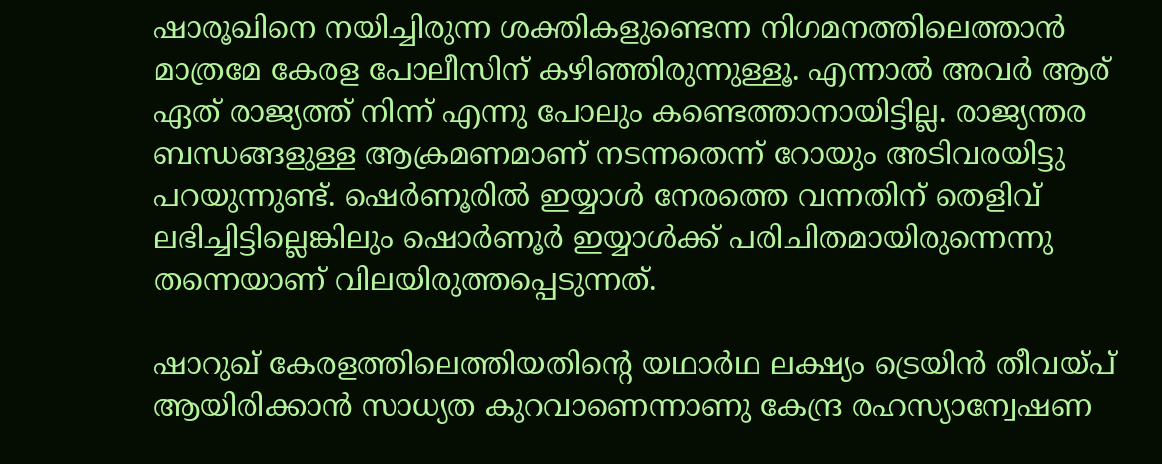ഷാരൂഖിനെ നയിച്ചിരുന്ന ശക്തികളുണ്ടെന്ന നിഗമനത്തിലെത്താന്‍ മാത്രമേ കേരള പോലീസിന് കഴിഞ്ഞിരുന്നുള്ളൂ. എന്നാല്‍ അവര്‍ ആര് ഏത് രാജ്യത്ത് നിന്ന് എന്നു പോലും കണ്ടെത്താനായിട്ടില്ല. രാജ്യന്തര ബന്ധങ്ങളുള്ള ആക്രമണമാണ് നടന്നതെന്ന് റോയും അടിവരയിട്ടു പറയുന്നുണ്ട്. ഷെര്‍ണൂരില്‍ ഇയ്യാള്‍ നേരത്തെ വന്നതിന് തെളിവ് ലഭിച്ചിട്ടില്ലെങ്കിലും ഷൊര്‍ണൂര്‍ ഇയ്യാള്‍ക്ക് പരിചിതമായിരുന്നെന്നു തന്നെയാണ് വിലയിരുത്തപ്പെടുന്നത്.

ഷാറുഖ് കേരളത്തിലെത്തിയതിന്റെ യഥാര്‍ഥ ലക്ഷ്യം ട്രെയിന്‍ തീവയ്പ് ആയിരിക്കാന്‍ സാധ്യത കുറവാണെന്നാണു കേന്ദ്ര രഹസ്യാന്വേഷണ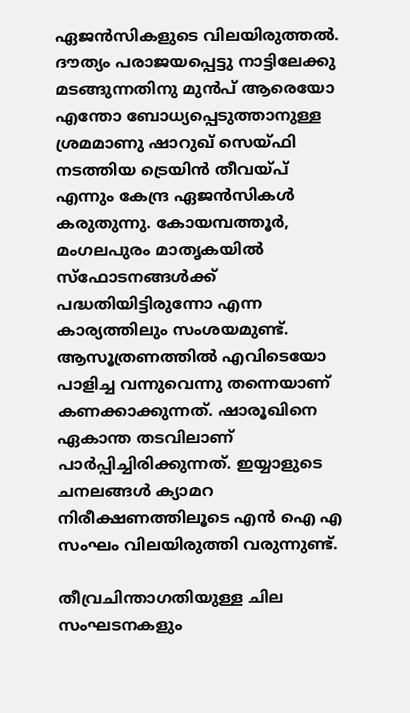ഏജന്‍സികളുടെ വിലയിരുത്തല്‍. ദൗത്യം പരാജയപ്പെട്ടു നാട്ടിലേക്കു മടങ്ങുന്നതിനു മുന്‍പ് ആരെയോ എന്തോ ബോധ്യപ്പെടുത്താനുള്ള ശ്രമമാണു ഷാറുഖ് സെയ്ഫി നടത്തിയ ട്രെയിന്‍ തീവയ്പ് എന്നും കേന്ദ്ര ഏജന്‍സികള്‍ കരുതുന്നു. കോയമ്പത്തൂര്‍, മംഗലപുരം മാതൃകയില്‍ സ്‌ഫോടനങ്ങള്‍ക്ക് പദ്ധതിയിട്ടിരുന്നോ എന്ന കാര്യത്തിലും സംശയമുണ്ട്. ആസൂത്രണത്തില്‍ എവിടെയോ പാളിച്ച വന്നുവെന്നു തന്നെയാണ് കണക്കാക്കുന്നത്. ഷാരൂഖിനെ ഏകാന്ത തടവിലാണ് പാര്‍പ്പിച്ചിരിക്കുന്നത്. ഇയ്യാളുടെ ചനലങ്ങള്‍ ക്യാമറ നിരീക്ഷണത്തിലൂടെ എന്‍ ഐ എ സംഘം വിലയിരുത്തി വരുന്നുണ്ട്.

തീവ്രചിന്താഗതിയുള്ള ചില സംഘടനകളും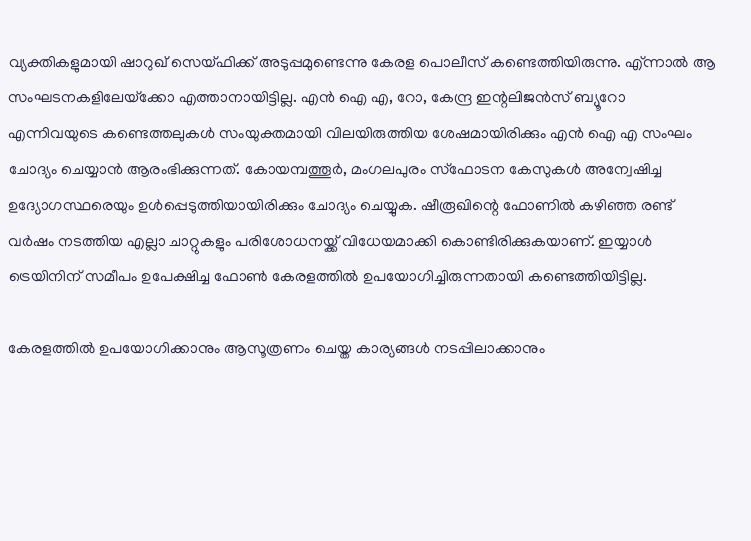വ്യക്തികളുമായി ഷാറുഖ് സെയ്ഫിക്ക് അടുപ്പമുണ്ടെന്നു കേരള പൊലീസ് കണ്ടെത്തിയിരുന്നു. എ്ന്നാല്‍ ആ സംഘടനകളിലേയ്‌ക്കോ എത്താനായിട്ടില്ല. എന്‍ ഐ എ, റോ, കേന്ദ്ര ഇന്റലിജന്‍സ് ബ്യൂറോ എന്നിവയുടെ കണ്ടെത്തലുകള്‍ സംയുക്തമായി വിലയിരുത്തിയ ശേഷമായിരിക്കും എന്‍ ഐ എ സംഘം ചോദ്യം ചെയ്യാന്‍ ആരംഭിക്കുന്നത്. കോയമ്പത്തൂര്‍, മംഗലപുരം സ്‌ഫോടന കേസുകള്‍ അന്വേഷിച്ച ഉദ്യോഗസ്ഥരെയും ഉള്‍പ്പെടുത്തിയായിരിക്കും ചോദ്യം ചെയ്യുക. ഷീരൂഖിന്റെ ഫോണില്‍ കഴിഞ്ഞ രണ്ട് വര്‍ഷം നടത്തിയ എല്ലാ ചാറ്റുകളും പരിശോധനയ്ക്ക് വിധേയമാക്കി കൊണ്ടിരിക്കുകയാണ്. ഇയ്യാള്‍ ട്രെയിനിന് സമീപം ഉപേക്ഷിച്ച ഫോണ്‍ കേരളത്തില്‍ ഉപയോഗിച്ചിരുന്നതായി കണ്ടെത്തിയിട്ടില്ല.

കേരളത്തില്‍ ഉപയോഗിക്കാനും ആസൂത്രണം ചെയ്ത കാര്യങ്ങള്‍ നടപ്പിലാക്കാനും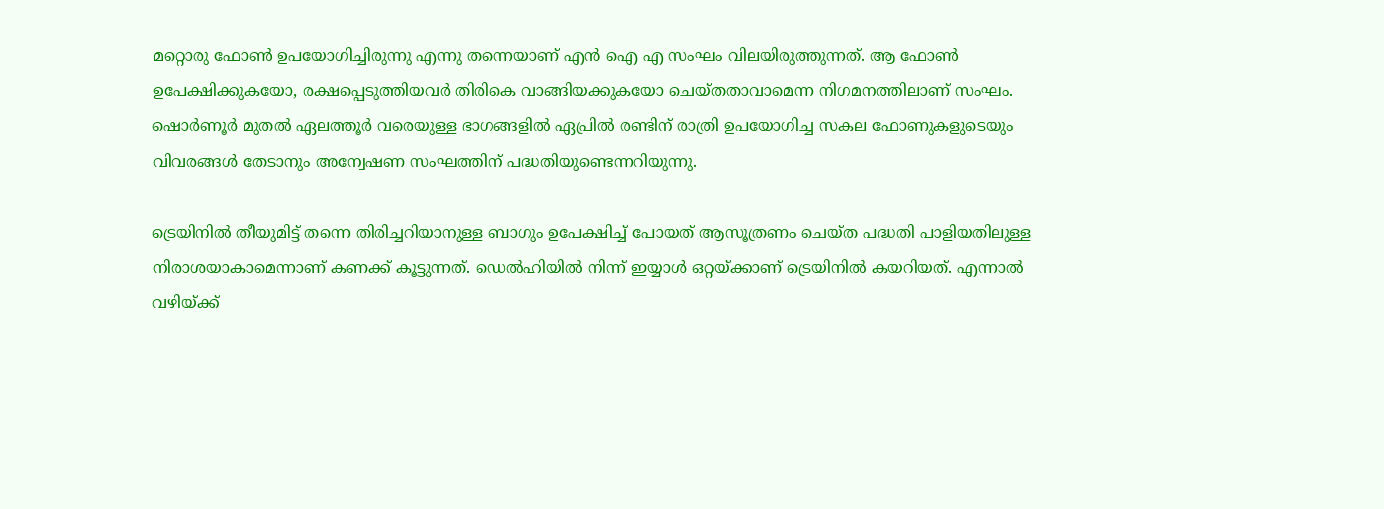മറ്റൊരു ഫോണ്‍ ഉപയോഗിച്ചിരുന്നു എന്നു തന്നെയാണ് എന്‍ ഐ എ സംഘം വിലയിരുത്തുന്നത്. ആ ഫോണ്‍ ഉപേക്ഷിക്കുകയോ, രക്ഷപ്പെടുത്തിയവര്‍ തിരികെ വാങ്ങിയക്കുകയോ ചെയ്തതാവാമെന്ന നിഗമനത്തിലാണ് സംഘം. ഷൊര്‍ണൂര്‍ മുതല്‍ ഏലത്തൂര്‍ വരെയുള്ള ഭാഗങ്ങളില്‍ ഏപ്രില്‍ രണ്ടിന് രാത്രി ഉപയോഗിച്ച സകല ഫോണുകളുടെയും വിവരങ്ങള്‍ തേടാനും അന്വേഷണ സംഘത്തിന് പദ്ധതിയുണ്ടെന്നറിയുന്നു.

ട്രെയിനില്‍ തീയുമിട്ട് തന്നെ തിരിച്ചറിയാനുള്ള ബാഗും ഉപേക്ഷിച്ച് പോയത് ആസൂത്രണം ചെയ്ത പദ്ധതി പാളിയതിലുള്ള നിരാശയാകാമെന്നാണ് കണക്ക് കൂട്ടുന്നത്. ഡെല്‍ഹിയില്‍ നിന്ന് ഇയ്യാള്‍ ഒറ്റയ്ക്കാണ് ട്രെയിനില്‍ കയറിയത്. എന്നാല്‍ വഴിയ്ക്ക്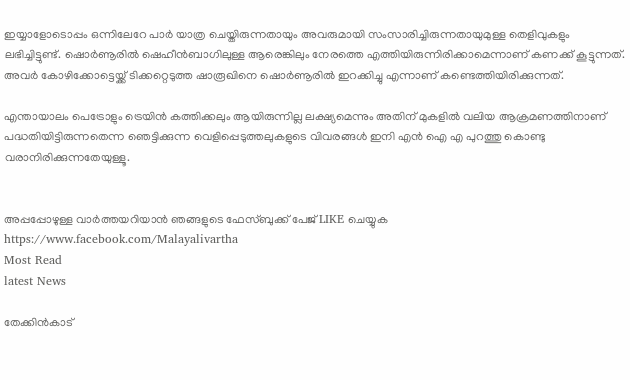ഇയ്യാളോടൊപ്പം ഒന്നിലേറേ പാര്‍ യാത്ര ചെയ്തിരുന്നതായും അവരുമായി സംസാരിച്ചിരുന്നതായുമുള്ള തെളിവുകളും ലഭിച്ചിട്ടുണ്ട്. ഷൊര്‍ണൂരില്‍ ഷെഹീന്‍ബാഗിലുള്ള ആരെങ്കിലും നേരത്തെ എത്തിയിരുന്നിരിക്കാമെന്നാണ് കണക്ക് കൂട്ടുന്നത്. അവര്‍ കോഴിക്കോട്ടെയ്ക്ക് ടിക്കറ്റെടുത്ത ഷാരൂഖിനെ ഷൊര്‍ണൂരില്‍ ഇറക്കിച്ചു എന്നാണ് കണ്ടെത്തിയിരിക്കുന്നത്.

എന്തായാലം പെട്രോളും ട്രെയിന്‍ കത്തിക്കലും ആയിരുന്നില്ല ലക്ഷ്യമെന്നും അതിന് മുകളില്‍ വലിയ ആക്രമണത്തിനാണ് പദ്ധതിയിട്ടിരുന്നതെന്ന ഞെട്ടിക്കുന്ന വെളിപ്പെടുത്തലുകളുടെ വിവരങ്ങള്‍ ഇനി എന്‍ ഐ എ പുറത്തു കൊണ്ടു വരാനിരിക്കുന്നതേയുള്ളൂ.


അപ്പപ്പോഴുള്ള വാര്‍ത്തയറിയാന്‍ ഞങ്ങളുടെ ഫേസ്‌ബുക്ക്‌ പേജ് LIKE ചെയ്യുക
https://www.facebook.com/Malayalivartha
Most Read
latest News

തേക്കിന്‍കാട്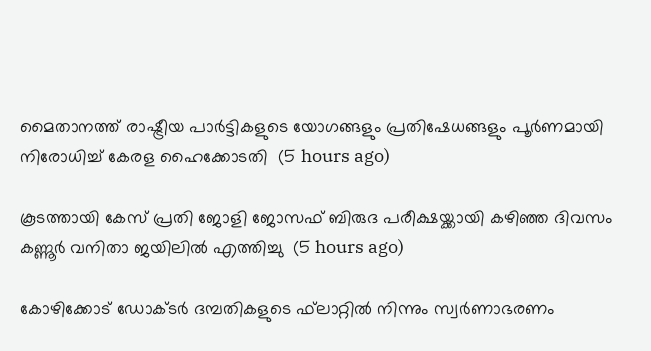മൈതാനത്ത് രാഷ്ട്രീയ പാര്‍ട്ടികളുടെ യോഗങ്ങളും പ്രതിഷേധങ്ങളും പൂര്‍ണമായി നിരോധിച്ച് കേരള ഹൈക്കോടതി  (5 hours ago)

കൂടത്തായി കേസ് പ്രതി ജോളി ജോസഫ് ബിരുദ പരീക്ഷയ്ക്കായി കഴിഞ്ഞ ദിവസം കണ്ണൂര്‍ വനിതാ ജയിലില്‍ എത്തിച്ചു  (5 hours ago)

കോഴിക്കോട് ഡോക്ടര്‍ ദമ്പതികളുടെ ഫ്‌ലാറ്റില്‍ നിന്നും സ്വര്‍ണാഭരണം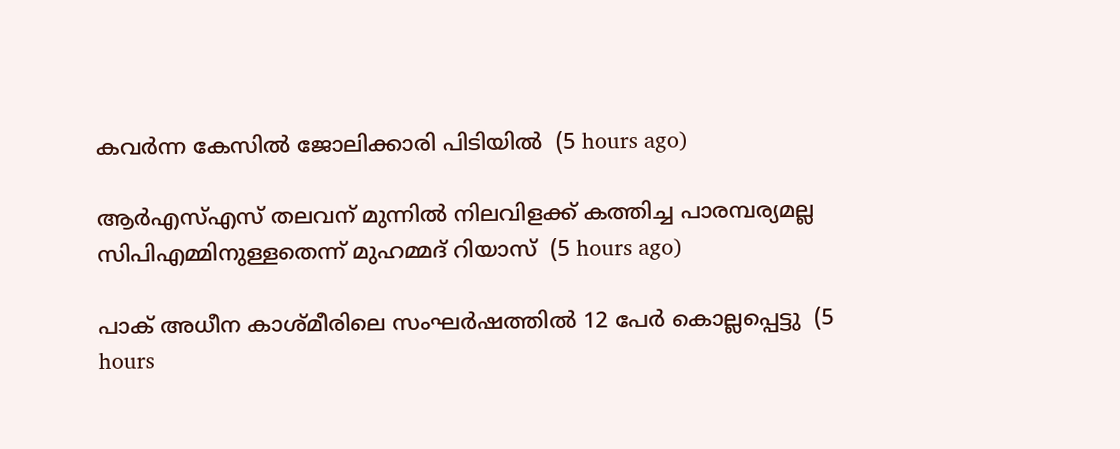കവര്‍ന്ന കേസില്‍ ജോലിക്കാരി പിടിയില്‍  (5 hours ago)

ആര്‍എസ്എസ് തലവന് മുന്നില്‍ നിലവിളക്ക് കത്തിച്ച പാരമ്പര്യമല്ല സിപിഎമ്മിനുള്ളതെന്ന് മുഹമ്മദ് റിയാസ്  (5 hours ago)

പാക് അധീന കാശ്മീരിലെ സംഘര്‍ഷത്തില്‍ 12 പേര്‍ കൊല്ലപ്പെട്ടു  (5 hours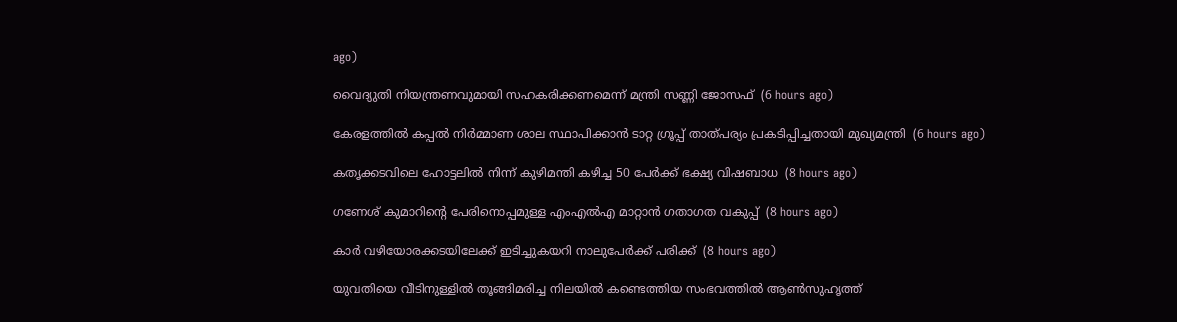ago)

വൈദ്യുതി നിയന്ത്രണവുമായി സഹകരിക്കണമെന്ന് മന്ത്രി സണ്ണി ജോസഫ്  (6 hours ago)

കേരളത്തില്‍ കപ്പല്‍ നിര്‍മ്മാണ ശാല സ്ഥാപിക്കാന്‍ ടാറ്റ ഗ്രൂപ്പ് താത്പര്യം പ്രകടിപ്പിച്ചതായി മുഖ്യമന്ത്രി  (6 hours ago)

കതൃക്കടവിലെ ഹോട്ടലില്‍ നിന്ന് കുഴിമന്തി കഴിച്ച 50 പേര്‍ക്ക് ഭക്ഷ്യ വിഷബാധ  (8 hours ago)

ഗണേശ് കുമാറിന്റെ പേരിനൊപ്പമുള്ള എംഎല്‍എ മാറ്റാന്‍ ഗതാഗത വകുപ്പ്  (8 hours ago)

കാര്‍ വഴിയോരക്കടയിലേക്ക് ഇടിച്ചുകയറി നാലുപേര്‍ക്ക് പരിക്ക്  (8 hours ago)

യുവതിയെ വീടിനുള്ളില്‍ തൂങ്ങിമരിച്ച നിലയില്‍ കണ്ടെത്തിയ സംഭവത്തില്‍ ആണ്‍സുഹൃത്ത്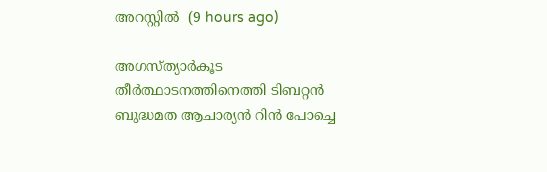അറസ്റ്റില്‍  (9 hours ago)

അഗസ്ത്യാര്‍കൂട തീര്‍ത്ഥാടനത്തിനെത്തി ടിബറ്റന്‍ ബുദ്ധമത ആചാര്യന്‍ റിന്‍ പോച്ചെ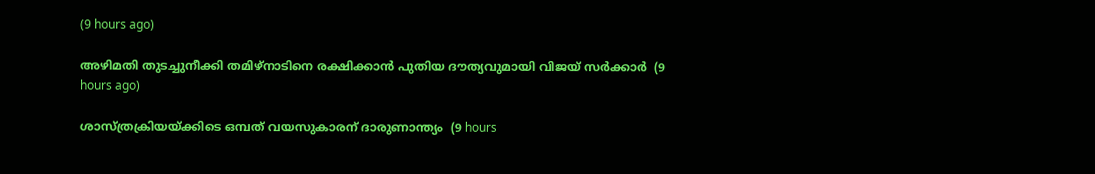(9 hours ago)

അഴിമതി തുടച്ചുനീക്കി തമിഴ്‌നാടിനെ രക്ഷിക്കാന്‍ പുതിയ ദൗത്യവുമായി വിജയ് സര്‍ക്കാര്‍  (9 hours ago)

ശാസ്ത്രക്രിയയ്ക്കിടെ ഒമ്പത് വയസുകാരന് ദാരുണാന്ത്യം  (9 hours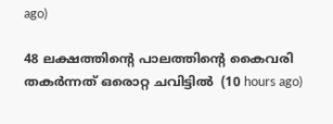ago)

48 ലക്ഷത്തിന്റെ പാലത്തിന്റെ കൈവരി തകര്‍ന്നത് ഒരൊറ്റ ചവിട്ടില്‍  (10 hours ago)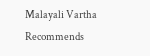Malayali Vartha Recommends